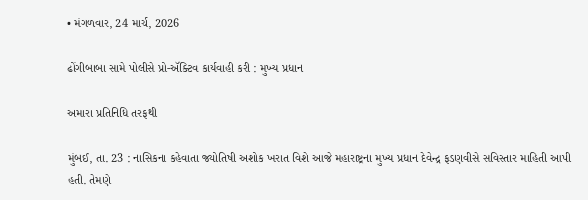• મંગળવાર, 24 માર્ચ, 2026

ઢોંગીબાબા સામે પોલીસે પ્રો-ઍક્ટિવ કાર્યવાહી કરી : મુખ્ય પ્રધાન

અમારા પ્રતિનિધિ તરફથી

મુંબઈ, તા. 23 : નાસિકના કહેવાતા જ્યોતિષી અશોક ખરાત વિશે આજે મહારાષ્ટ્રના મુખ્ય પ્રધાન દેવેન્દ્ર ફડણવીસે સવિસ્તાર માહિતી આપી હતી. તેમણે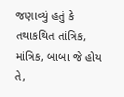જણાવ્યું હતું કે તથાકથિત તાંત્રિક, માંત્રિક, બાબા જે હોય તે,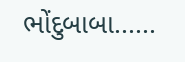ભોંદુબાબા......